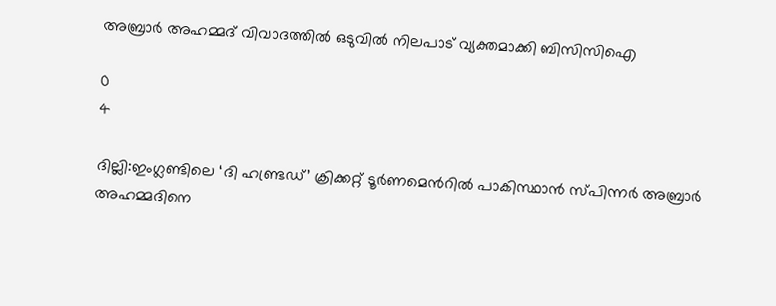അബ്രാർ അഹമ്മദ് വിവാദത്തിൽ ഒടുവില്‍ നിലപാട് വ്യക്തമാക്കി ബിസിസിഐ

0
4

ദില്ലി:ഇംഗ്ലണ്ടിലെ ‘ദി ഹണ്ട്രഡ്’ ക്രിക്കറ്റ് ടൂർണമെന്‍റിൽ പാകിസ്ഥാൻ സ്പിന്നർ അബ്രാർ അഹമ്മദിനെ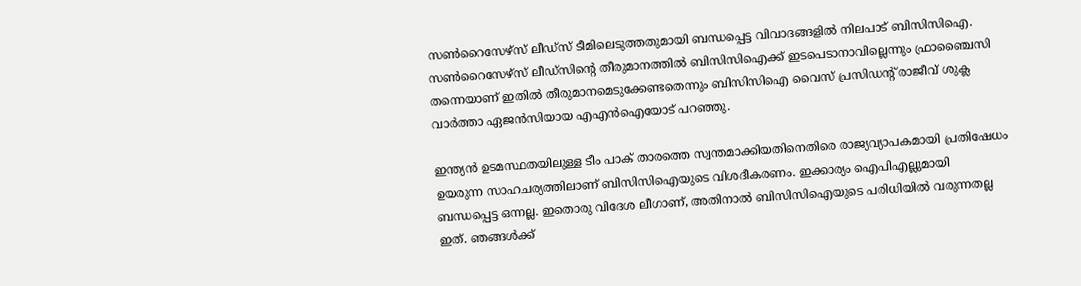സണ്‍റൈസേഴ്സ് ലീഡ്സ് ടീമിലെടുത്തതുമായി ബന്ധപ്പെട്ട വിവാദങ്ങളിൽ നിലപാട് ബിസിസിഐ. സൺറൈസേഴ്സ് ലീഡ്‌സിന്‍റെ തീരുമാനത്തിൽ ബിസിസിഐക്ക് ഇടപെടാനാവില്ലെന്നും ഫ്രാഞ്ചൈസി തന്നെയാണ് ഇതിൽ തീരുമാനമെടുക്കേണ്ടതെന്നും ബിസിസിഐ വൈസ് പ്രസിഡന്‍റ് രാജീവ് ശുക്ല വാർത്താ ഏജൻസിയായ എഎൻഐയോട് പറഞ്ഞു.

ഇന്ത്യൻ ഉടമസ്ഥതയിലുള്ള ടീം പാക് താരത്തെ സ്വന്തമാക്കിയതിനെതിരെ രാജ്യവ്യാപകമായി പ്രതിഷേധം ഉയരുന്ന സാഹചര്യത്തിലാണ് ബിസിസിഐയുടെ വിശദീകരണം. ഇക്കാര്യം ഐപിഎല്ലുമായി ബന്ധപ്പെട്ട ഒന്നല്ല. ഇതൊരു വിദേശ ലീഗാണ്, അതിനാൽ ബിസിസിഐയുടെ പരിധിയിൽ വരുന്നതല്ല ഇത്. ഞങ്ങൾക്ക്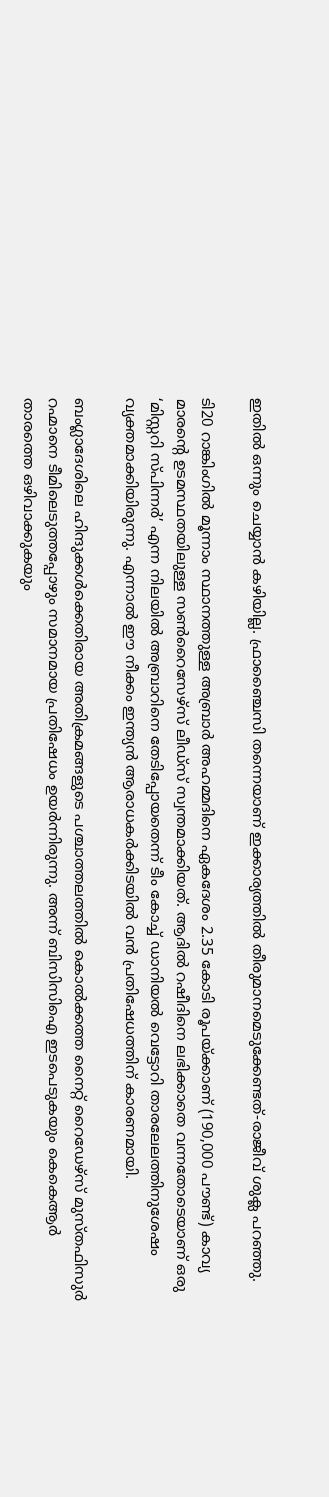ഇതിൽ ഒന്നും ചെയ്യാൻ കഴിയില്ല. ഫ്രാഞ്ചൈസി തന്നെയാണ് ഇക്കാര്യത്തിൽ തീരുമാനമെടുക്കേണ്ടത്-രാജീവ് ശുക്ല പറഞ്ഞു.

ടി20 റാങ്കിംഗിൽ മൂന്നാം സ്ഥാനത്തുള്ള അബ്രാർ അഹമ്മദിനെ ഏകദേശം 2.35 കോടി രൂപയ്ക്കാണ് (190,000 പൗണ്ട്) കാവ്യ മാരന്‍റെ ഉടമസ്ഥതയിലുള്ള സണ്‍റൈസേഴ്സ് ലീഡ്സ് സ്വന്തമാക്കിയത്. ആദിൽ റഷീദിനെ ലഭിക്കാതെ വന്നതോടെയാണ് ഒരു ‘മിസ്റ്ററി സ്പിന്നർ’ എന്ന നിലയിൽ അബ്രാറിനെ തേടിപ്പോയതെന്ന് ടീം കോച്ച് ഡാനിയൽ വെട്ടോറി താരലേലത്തിനുശേഷം വ്യക്തമാക്കിയിരുന്നു. എന്നാൽ ഈ നീക്കം ഇന്ത്യൻ ആരാധകർക്കിടയിൽ വൻ പ്രതിഷേധത്തിന് കാരണമായി.

ബംഗ്ലാദേശിലെ ഹിന്ദുക്കൾക്കെതിരായ അതിക്രമങ്ങളുടെ പശ്ചാത്തലത്തിൽ കൊൽക്കത്ത നൈറ്റ് റൈഡേഴ്‌സ് മുസ്തഫിസുർ റഹ്മാനെ ടീമിലെടുത്തപ്പോഴും സമാനമായ പ്രതിഷേധം ഉയർന്നിരുന്നു. അന്ന് ബിസിസിഐ ഇടപെടുകയും കെകെആർ താരത്തെ ഒഴിവാക്കുകയും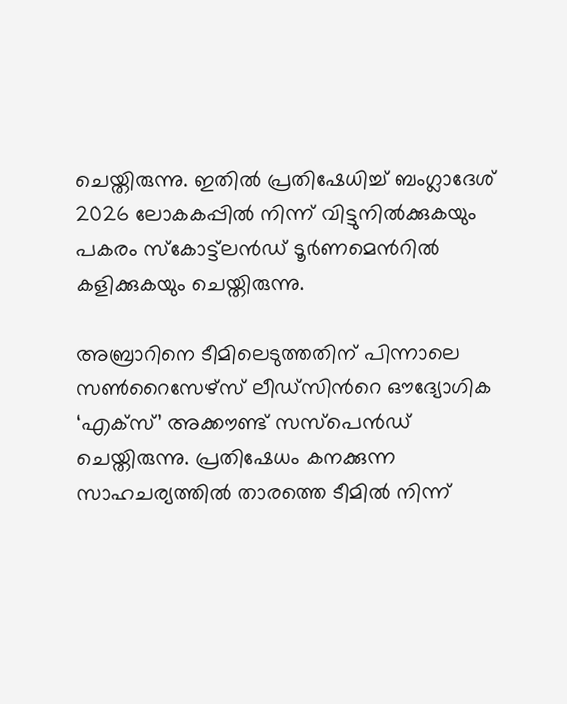ചെയ്തിരുന്നു. ഇതിൽ പ്രതിഷേധിച്ച് ബംഗ്ലാദേശ് 2026 ലോകകപ്പിൽ നിന്ന് വിട്ടുനിൽക്കുകയും പകരം സ്കോട്ട്‌ലൻഡ് ടൂർണമെന്‍റിൽ കളിക്കുകയും ചെയ്തിരുന്നു.

അബ്രാറിനെ ടീമിലെടുത്തതിന് പിന്നാലെ സൺറൈസേഴ്സ് ലീഡ്‌സിന്‍റെ ഔദ്യോഗിക ‘എക്സ്’ അക്കൗണ്ട് സസ്പെൻഡ് ചെയ്തിരുന്നു. പ്രതിഷേധം കനക്കുന്ന സാഹചര്യത്തിൽ താരത്തെ ടീമിൽ നിന്ന്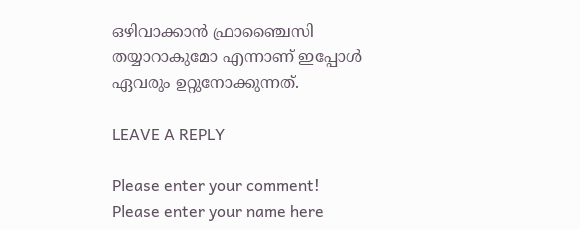ഒഴിവാക്കാൻ ഫ്രാഞ്ചൈസി തയ്യാറാകുമോ എന്നാണ് ഇപ്പോൾ ഏവരും ഉറ്റുനോക്കുന്നത്.

LEAVE A REPLY

Please enter your comment!
Please enter your name here